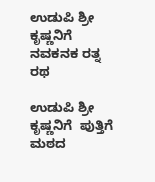ಉಡುಪಿ ಶ್ರೀ ಕೃಷ್ಣನಿಗೆ ನವಕನಕ ರತ್ನ ರಥ

ಉಡುಪಿ ಶ್ರೀ ಕೃಷ್ಣನಿಗೆ  ಪುತ್ತಿಗೆ ಮಠದ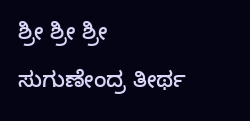ಶ್ರೀ ಶ್ರೀ ಶ್ರೀ ಸುಗುಣೇಂದ್ರ ತೀರ್ಥ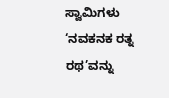ಸ್ವಾಮಿಗಳು  ‘ನವಕನಕ ರತ್ನ ರಥ’ವನ್ನು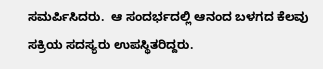ಸಮರ್ಪಿಸಿದರು.  ಆ ಸಂದರ್ಭದಲ್ಲಿ ಆನಂದ ಬಳಗದ ಕೆಲವು ಸಕ್ರಿಯ ಸದಸ್ಯರು ಉಪಸ್ಥಿತರಿದ್ದರು.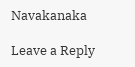Navakanaka

Leave a Reply